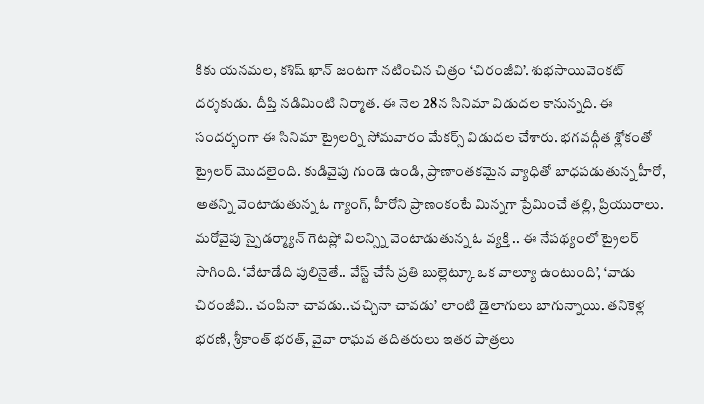కికు యనమల, కశిష్ ఖాన్ జంటగా నటించిన చిత్రం ‘చిరంజీవి’. శుభసాయివెంకట్ దర్శకుడు. దీప్తి నడిమింటి నిర్మాత. ఈ నెల 28న సినిమా విడుదల కానున్నది. ఈ సందర్భంగా ఈ సినిమా ట్రైలర్ని సోమవారం మేకర్స్ విడుదల చేశారు. భగవద్గీత శ్లోకంతో ట్రైలర్ మొదలైంది. కుడివైపు గుండె ఉండి, ప్రాణాంతకమైన వ్యాధితో బాధపడుతున్న హీరో, అతన్ని వెంటాడుతున్న ఓ గ్యాంగ్, హీరోని ప్రాణంకంటే మిన్నగా ప్రేమించే తల్లి, ప్రియురాలు.
మరోవైపు స్పైడర్మ్యాన్ గెటప్లో విలన్స్ని వెంటాడుతున్న ఓ వ్యక్తి .. ఈ నేపథ్యంలో ట్రైలర్ సాగింది. ‘వేటాడేది పులినైతే.. వేస్ట్ చేసే ప్రతి బుల్లెట్కూ ఒక వాల్యూ ఉంటుంది’, ‘వాడు చిరంజీవి.. చంపినా చావడు..చచ్చినా చావడు’ లాంటి డైలాగులు బాగున్నాయి. తనికెళ్ల భరణి, శ్రీకాంత్ భరత్, వైవా రాఘవ తదితరులు ఇతర పాత్రలు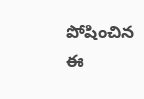పోషించిన ఈ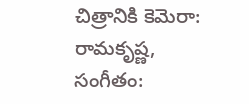చిత్రానికి కెమెరా: రామకృష్ణ, సంగీతం: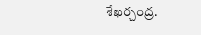శేఖర్చంద్ర.